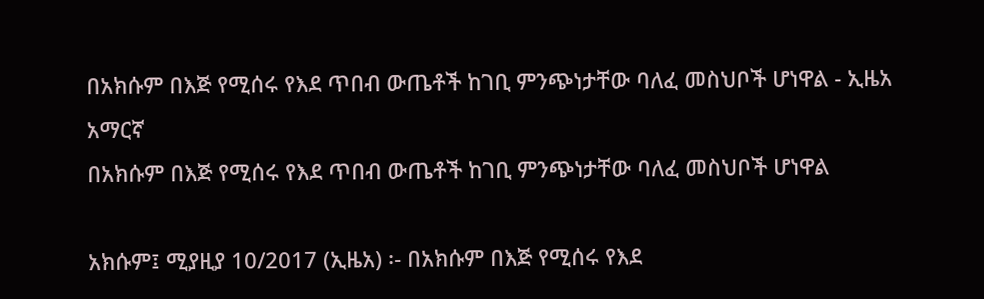በአክሱም በእጅ የሚሰሩ የእደ ጥበብ ውጤቶች ከገቢ ምንጭነታቸው ባለፈ መስህቦች ሆነዋል - ኢዜአ አማርኛ
በአክሱም በእጅ የሚሰሩ የእደ ጥበብ ውጤቶች ከገቢ ምንጭነታቸው ባለፈ መስህቦች ሆነዋል

አክሱም፤ ሚያዚያ 10/2017 (ኢዜአ) ፡- በአክሱም በእጅ የሚሰሩ የእደ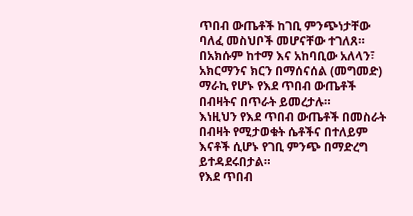ጥበብ ውጤቶች ከገቢ ምንጭነታቸው ባለፈ መስህቦች መሆናቸው ተገለጸ።
በአክሱም ከተማ እና አከባቢው አለላን፣ አክርማንና ክርን በማሰናሰል (መግመድ) ማራኪ የሆኑ የእደ ጥበብ ውጤቶች በብዛትና በጥራት ይመረታሉ።
እነዚህን የእደ ጥበብ ውጤቶች በመስራት በብዛት የሚታወቁት ሴቶችና በተለይም እናቶች ሲሆኑ የገቢ ምንጭ በማድረግ ይተዳደሩበታል።
የእደ ጥበብ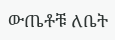ውጤቶቹ ለቤት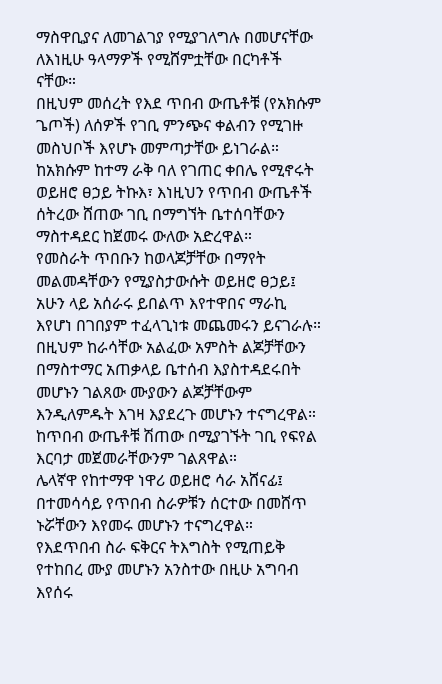ማስዋቢያና ለመገልገያ የሚያገለግሉ በመሆናቸው ለእነዚሁ ዓላማዎች የሚሸምቷቸው በርካቶች ናቸው።
በዚህም መሰረት የእደ ጥበብ ውጤቶቹ (የአክሱም ጌጦች) ለሰዎች የገቢ ምንጭና ቀልብን የሚገዙ መስህቦች እየሆኑ መምጣታቸው ይነገራል።
ከአክሱም ከተማ ራቅ ባለ የገጠር ቀበሌ የሚኖሩት ወይዘሮ ፀኃይ ትኩእ፣ እነዚህን የጥበብ ውጤቶች ሰትረው ሸጠው ገቢ በማግኘት ቤተሰባቸውን ማስተዳደር ከጀመሩ ውለው አድረዋል።
የመስራት ጥበቡን ከወላጆቻቸው በማየት መልመዳቸውን የሚያስታውሱት ወይዘሮ ፀኃይ፤ አሁን ላይ አሰራሩ ይበልጥ እየተዋበና ማራኪ እየሆነ በገበያም ተፈላጊነቱ መጨመሩን ይናገራሉ።
በዚህም ከራሳቸው አልፈው አምስት ልጆቻቸውን በማስተማር አጠቃላይ ቤተሰብ እያስተዳደሩበት መሆኑን ገልጸው ሙያውን ልጆቻቸውም እንዲለምዱት እገዛ እያደረጉ መሆኑን ተናግረዋል።
ከጥበብ ውጤቶቹ ሽጠው በሚያገኙት ገቢ የፍየል እርባታ መጀመራቸውንም ገልጸዋል።
ሌላኛዋ የከተማዋ ነዋሪ ወይዘሮ ሳራ አሸናፊ፤ በተመሳሳይ የጥበብ ስራዎቹን ሰርተው በመሸጥ ኑሯቸውን እየመሩ መሆኑን ተናግረዋል።
የእደጥበብ ስራ ፍቅርና ትእግስት የሚጠይቅ የተከበረ ሙያ መሆኑን አንስተው በዚሁ አግባብ እየሰሩ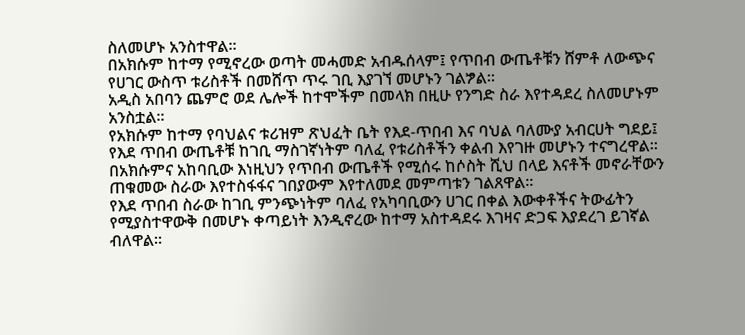ስለመሆኑ አንስተዋል።
በአክሱም ከተማ የሚኖረው ወጣት መሓመድ አብዱሰላም፤ የጥበብ ውጤቶቹን ሸምቶ ለውጭና የሀገር ውስጥ ቱሪስቶች በመሸጥ ጥሩ ገቢ እያገኘ መሆኑን ገልፇል።
አዲስ አበባን ጨምሮ ወደ ሌሎች ከተሞችም በመላክ በዚሁ የንግድ ስራ እየተዳደረ ስለመሆኑም አንስቷል።
የአክሱም ከተማ የባህልና ቱሪዝም ጽህፈት ቤት የእደ-ጥበብ እና ባህል ባለሙያ አብርሀት ግደይ፤ የእደ ጥበብ ውጤቶቹ ከገቢ ማስገኛነትም ባለፈ የቱሪስቶችን ቀልብ እየገዙ መሆኑን ተናግረዋል።
በአክሱምና አከባቢው እነዚህን የጥበብ ውጤቶች የሚሰሩ ከሶስት ሺህ በላይ እናቶች መኖራቸውን ጠቁመው ስራው እየተስፋፋና ገበያውም እየተለመደ መምጣቱን ገልጸዋል።
የእደ ጥበብ ስራው ከገቢ ምንጭነትም ባለፈ የአካባቢውን ሀገር በቀል እውቀቶችና ትውፊትን የሚያስተዋውቅ በመሆኑ ቀጣይነት እንዲኖረው ከተማ አስተዳደሩ እገዛና ድጋፍ እያደረገ ይገኛል ብለዋል።